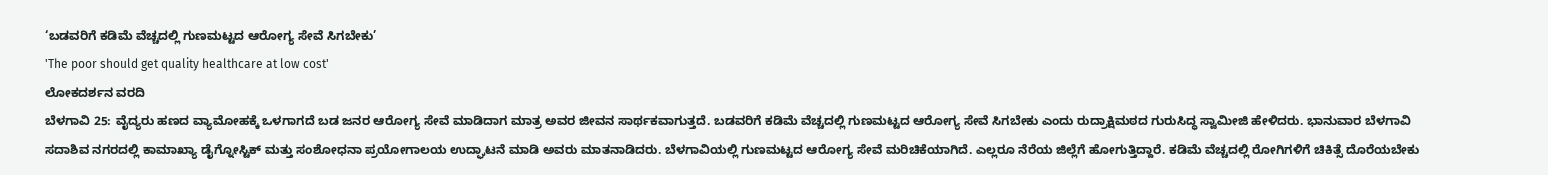‘ಬಡವರಿಗೆ ಕಡಿಮೆ ವೆಚ್ಚದಲ್ಲಿ ಗುಣಮಟ್ಟದ ಆರೋಗ್ಯ ಸೇವೆ ಸಿಗಬೇಕು’
'The poor should get quality healthcare at low cost'
ಲೋಕದರ್ಶನ ವರದಿ
ಬೆಳಗಾವಿ 25: ವೈದ್ಯರು ಹಣದ ವ್ಯಾಮೋಹಕ್ಕೆ ಒಳಗಾಗದೆ ಬಡ ಜನರ ಆರೋಗ್ಯ ಸೇವೆ ಮಾಡಿದಾಗ ಮಾತ್ರ ಅವರ ಜೀವನ ಸಾರ್ಥಕವಾಗುತ್ತದೆ. ಬಡವರಿಗೆ ಕಡಿಮೆ ವೆಚ್ಚದಲ್ಲಿ ಗುಣಮಟ್ಟದ ಆರೋಗ್ಯ ಸೇವೆ ಸಿಗಬೇಕು ಎಂದು ರುದ್ರಾಕ್ಷಿಮಠದ ಗುರುಸಿದ್ಧ ಸ್ವಾಮೀಜಿ ಹೇಳಿದರು. ಭಾನುವಾರ ಬೆಳಗಾವಿ ಸದಾಶಿವ ನಗರದಲ್ಲಿ ಕಾಮಾಖ್ಯಾ ಡೈಗ್ನೋಸ್ಟಿಕ್ ಮತ್ತು ಸಂಶೋಧನಾ ಪ್ರಯೋಗಾಲಯ ಉದ್ಘಾಟನೆ ಮಾಡಿ ಅವರು ಮಾತನಾಡಿದರು. ಬೆಳಗಾವಿಯಲ್ಲಿ ಗುಣಮಟ್ಟದ ಆರೋಗ್ಯ ಸೇವೆ ಮರಿಚಿಕೆಯಾಗಿದೆ. ಎಲ್ಲರೂ ನೆರೆಯ ಜಿಲ್ಲೆಗೆ ಹೋಗುತ್ತಿದ್ದಾರೆ. ಕಡಿಮೆ ವೆಚ್ಚದಲ್ಲಿ ರೋಗಿಗಳಿಗೆ ಚಿಕಿತ್ಸೆ ದೊರೆಯಬೇಕು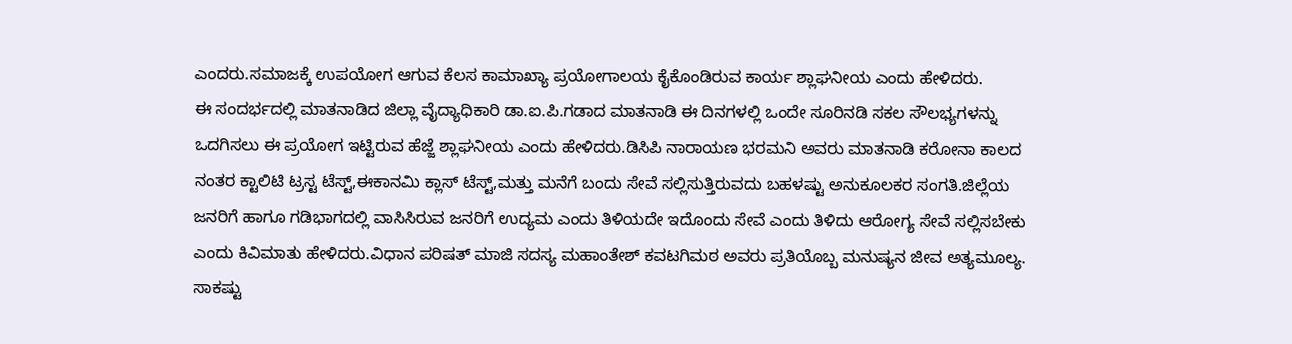ಎಂದರು.ಸಮಾಜಕ್ಕೆ ಉಪಯೋಗ ಆಗುವ ಕೆಲಸ ಕಾಮಾಖ್ಯಾ ಪ್ರಯೋಗಾಲಯ ಕೈಕೊಂಡಿರುವ ಕಾರ್ಯ ಶ್ಲಾಘನೀಯ ಎಂದು ಹೇಳಿದರು.
ಈ ಸಂದರ್ಭದಲ್ಲಿ ಮಾತನಾಡಿದ ಜಿಲ್ಲಾ ವೈದ್ಯಾಧಿಕಾರಿ ಡಾ.ಐ.ಪಿ.ಗಡಾದ ಮಾತನಾಡಿ ಈ ದಿನಗಳಲ್ಲಿ ಒಂದೇ ಸೂರಿನಡಿ ಸಕಲ ಸೌಲಭ್ಯಗಳನ್ನು ಒದಗಿಸಲು ಈ ಪ್ರಯೋಗ ಇಟ್ಟಿರುವ ಹೆಜ್ಜೆ ಶ್ಲಾಘನೀಯ ಎಂದು ಹೇಳಿದರು.ಡಿಸಿಪಿ ನಾರಾಯಣ ಭರಮನಿ ಅವರು ಮಾತನಾಡಿ ಕರೋನಾ ಕಾಲದ ನಂತರ ಕ್ಟಾಲಿಟಿ ಟ್ರಸ್ಟ ಟೆಸ್ಟ್,ಈಕಾನಮಿ ಕ್ಲಾಸ್ ಟೆಸ್ಟ್,ಮತ್ತು ಮನೆಗೆ ಬಂದು ಸೇವೆ ಸಲ್ಲಿಸುತ್ತಿರುವದು ಬಹಳಷ್ಟು ಅನುಕೂಲಕರ ಸಂಗತಿ.ಜಿಲ್ಲೆಯ ಜನರಿಗೆ ಹಾಗೂ ಗಡಿಭಾಗದಲ್ಲಿ ವಾಸಿಸಿರುವ ಜನರಿಗೆ ಉದ್ಯಮ ಎಂದು ತಿಳಿಯದೇ ಇದೊಂದು ಸೇವೆ ಎಂದು ತಿಳಿದು ಆರೋಗ್ಯ ಸೇವೆ ಸಲ್ಲಿಸಬೇಕು ಎಂದು ಕಿವಿಮಾತು ಹೇಳಿದರು.ವಿಧಾನ ಪರಿಷತ್ ಮಾಜಿ ಸದಸ್ಯ ಮಹಾಂತೇಶ್ ಕವಟಗಿಮಠ ಅವರು ಪ್ರತಿಯೊಬ್ಬ ಮನುಷ್ಯನ ಜೀವ ಅತ್ಯಮೂಲ್ಯ.
ಸಾಕಷ್ಟು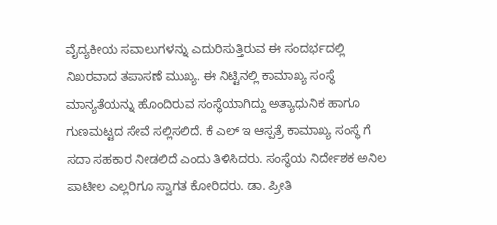ವೈದ್ಯಕೀಯ ಸವಾಲುಗಳನ್ನು ಎದುರಿಸುತ್ತಿರುವ ಈ ಸಂದರ್ಭದಲ್ಲಿ ನಿಖರವಾದ ತಪಾಸಣೆ ಮುಖ್ಯ. ಈ ನಿಟ್ಟಿನಲ್ಲಿ ಕಾಮಾಖ್ಯ ಸಂಸ್ಥೆ ಮಾನ್ಯತೆಯನ್ನು ಹೊಂದಿರುವ ಸಂಸ್ಥೆಯಾಗಿದ್ದು ಅತ್ಯಾಧುನಿಕ ಹಾಗೂ ಗುಣಮಟ್ಟದ ಸೇವೆ ಸಲ್ಲಿಸಲಿದೆ. ಕೆ ಎಲ್ ಇ ಆಸ್ಪತ್ರೆ ಕಾಮಾಖ್ಯ ಸಂಸ್ಥೆ ಗೆ ಸದಾ ಸಹಕಾರ ನೀಡಲಿದೆ ಎಂದು ತಿಳಿಸಿದರು. ಸಂಸ್ಥೆಯ ನಿರ್ದೇಶಕ ಅನಿಲ ಪಾಟೀಲ ಎಲ್ಲರಿಗೂ ಸ್ವಾಗತ ಕೋರಿದರು. ಡಾ. ಪ್ರೀತಿ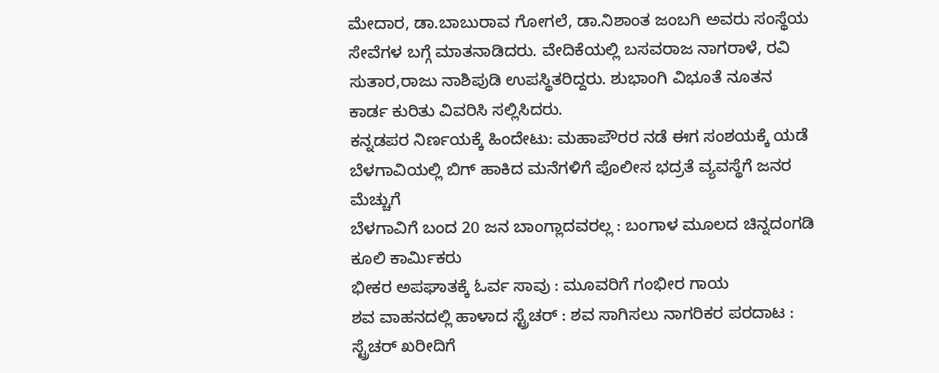ಮೇದಾರ, ಡಾ.ಬಾಬುರಾವ ಗೋಗಲೆ, ಡಾ.ನಿಶಾಂತ ಜಂಬಗಿ ಅವರು ಸಂಸ್ಥೆಯ ಸೇವೆಗಳ ಬಗ್ಗೆ ಮಾತನಾಡಿದರು. ವೇದಿಕೆಯಲ್ಲಿ ಬಸವರಾಜ ನಾಗರಾಳೆ, ರವಿ ಸುತಾರ,ರಾಜು ನಾಶಿಪುಡಿ ಉಪಸ್ಥಿತರಿದ್ದರು. ಶುಭಾಂಗಿ ವಿಭೂತೆ ನೂತನ ಕಾರ್ಡ ಕುರಿತು ವಿವರಿಸಿ ಸಲ್ಲಿಸಿದರು.
ಕನ್ನಡಪರ ನಿರ್ಣಯಕ್ಕೆ ಹಿಂದೇಟು: ಮಹಾಪೌರರ ನಡೆ ಈಗ ಸಂಶಯಕ್ಕೆ ಯಡೆ
ಬೆಳಗಾವಿಯಲ್ಲಿ ಬಿಗ್ ಹಾಕಿದ ಮನೆಗಳಿಗೆ ಪೊಲೀಸ ಭದ್ರತೆ ವ್ಯವಸ್ಥೆಗೆ ಜನರ ಮೆಚ್ಚುಗೆ
ಬೆಳಗಾವಿಗೆ ಬಂದ 20 ಜನ ಬಾಂಗ್ಲಾದವರಲ್ಲ : ಬಂಗಾಳ ಮೂಲದ ಚಿನ್ನದಂಗಡಿ ಕೂಲಿ ಕಾರ್ಮಿಕರು
ಭೀಕರ ಅಪಘಾತಕ್ಕೆ ಓರ್ವ ಸಾವು : ಮೂವರಿಗೆ ಗಂಭೀರ ಗಾಯ
ಶವ ವಾಹನದಲ್ಲಿ ಹಾಳಾದ ಸ್ಟ್ರೆಚರ್ : ಶವ ಸಾಗಿಸಲು ನಾಗರಿಕರ ಪರದಾಟ : ಸ್ಟ್ರೆಚರ್ ಖರೀದಿಗೆ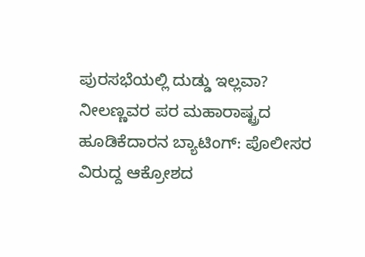ಪುರಸಭೆಯಲ್ಲಿ ದುಡ್ಡು ಇಲ್ಲವಾ?
ನೀಲಣ್ಣವರ ಪರ ಮಹಾರಾಷ್ಟ್ರದ ಹೂಡಿಕೆದಾರನ ಬ್ಯಾಟಿಂಗ್: ಪೊಲೀಸರ ವಿರುದ್ದ ಆಕ್ರೋಶದ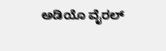ಅಡಿಯೊ ವೈರಲ್